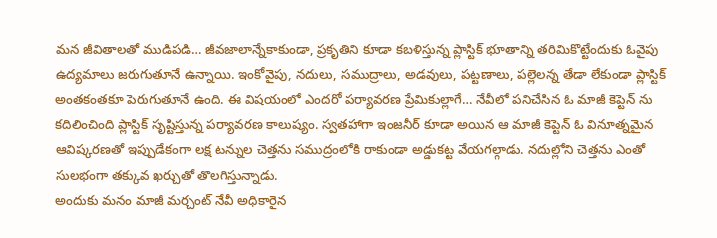మన జీవితాలతో ముడిపడి… జీవజాలాన్నేకాకుండా, ప్రకృతిని కూడా కబళిస్తున్న ప్లాస్టిక్ భూతాన్ని తరిమికొట్టేందుకు ఓవైపు ఉద్యమాలు జరుగుతూనే ఉన్నాయి. ఇంకోవైపు, నదులు, సముద్రాలు, అడవులు, పట్టణాలు, పల్లెలన్న తేడా లేకుండా ప్లాస్టిక్ అంతకంతకూ పెరుగుతూనే ఉంది. ఈ విషయంలో ఎందరో పర్యావరణ ప్రేమికుల్లాగే… నేవీలో పనిచేసిన ఓ మాజీ కెప్టెన్ ను కదిలించింది ప్లాస్టిక్ సృష్టిస్తున్న పర్యావరణ కాలుష్యం. స్వతహాగా ఇంజనీర్ కూడా అయిన ఆ మాజీ కెప్టెన్ ఓ వినూత్నమైన ఆవిష్కరణతో ఇప్పుడేకంగా లక్ష టన్నుల చెత్తను సముద్రంలోకి రాకుండా అడ్డుకట్ట వేయగల్గాడు. నదుల్లోని చెత్తను ఎంతో సులభంగా తక్కువ ఖర్చుతో తొలగిస్తున్నాడు.
అందుకు మనం మాజీ మర్చంట్ నేవీ అధికారైన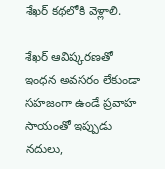శేఖర్ కథలోకి వెళ్లాలి.

శేఖర్ ఆవిష్కరణతో ఇంధన అవసరం లేకుండా సహజంగా ఉండే ప్రవాహ సాయంతో ఇప్పుడు నదులు,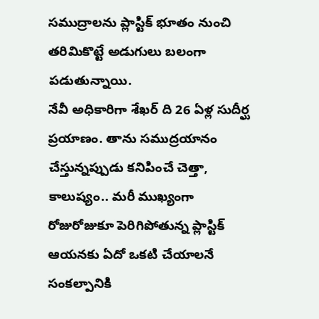సముద్రాలను ప్లాస్టిక్ భూతం నుంచి తరిమికొట్టే అడుగులు బలంగా పడుతున్నాయి.
నేవీ అధికారిగా శేఖర్ ది 26 ఏళ్ల సుదీర్ఘ ప్రయాణం. తాను సముద్రయానం చేస్తున్నప్పుడు కనిపించే చెత్తా, కాలుష్యం.. మరీ ముఖ్యంగా రోజురోజుకూ పెరిగిపోతున్న ప్లాస్టిక్ ఆయనకు ఏదో ఒకటి చేయాలనే సంకల్పానికి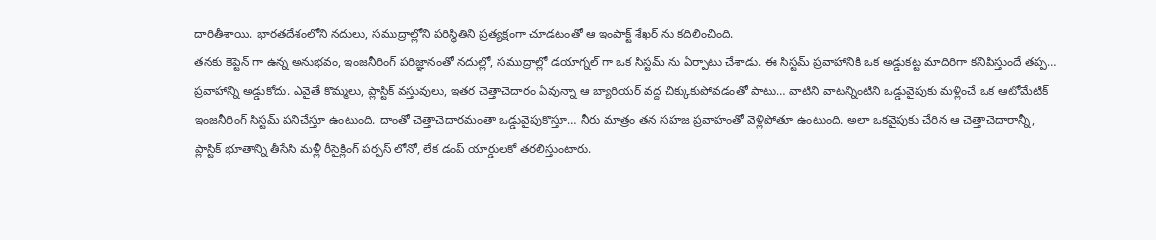దారితీశాయి. భారతదేశంలోని నదులు, సముద్రాల్లోని పరిస్థితిని ప్రత్యక్షంగా చూడటంతో ఆ ఇంపాక్ట్ శేఖర్ ను కదిలించింది.
తనకు కెప్టెన్ గా ఉన్న అనుభవం, ఇంజనీరింగ్ పరిజ్ఞానంతో నదుల్లో, సముద్రాల్లో డయాగ్నల్ గా ఒక సిస్టమ్ ను ఏర్పాటు చేశాడు. ఈ సిస్టమ్ ప్రవాహానికి ఒక అడ్డుకట్ట మాదిరిగా కనిపిస్తుందే తప్ప… ప్రవాహాన్ని అడ్డుకోదు. ఎవైతే కొమ్మలు, ప్లాస్టిక్ వస్తువులు, ఇతర చెత్తాచెదారం ఏవున్నా ఆ బ్యారియర్ వద్ద చిక్కుకుపోవడంతో పాటు… వాటిని వాటన్నింటిని ఒడ్డువైపుకు మళ్లించే ఒక ఆటోమేటిక్ ఇంజనీరింగ్ సిస్టమ్ పనిచేస్తూ ఉంటుంది. దాంతో చెత్తాచెదారమంతా ఒడ్డువైపుకొస్తూ… నీరు మాత్రం తన సహజ ప్రవాహంతో వెళ్లిపోతూ ఉంటుంది. అలా ఒకవైపుకు చేరిన ఆ చెత్తాచెదారాన్నీ, ప్లాస్టిక్ భూతాన్ని తీసేసి మళ్లీ రీసైక్లింగ్ పర్పస్ లోనో, లేక డంప్ యార్డులకో తరలిస్తుంటారు.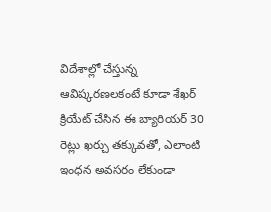విదేశాల్లో చేస్తున్న ఆవిష్కరణలకంటే కూడా శేఖర్ క్రియేట్ చేసిన ఈ బ్యారియర్ 30 రెట్లు ఖర్చు తక్కువతో, ఎలాంటి ఇంధన అవసరం లేకుండా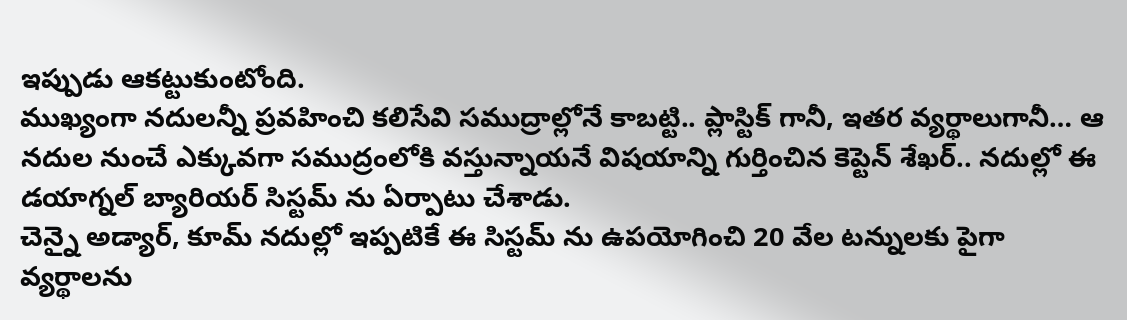ఇప్పుడు ఆకట్టుకుంటోంది.
ముఖ్యంగా నదులన్నీ ప్రవహించి కలిసేవి సముద్రాల్లోనే కాబట్టి.. ప్లాస్టిక్ గానీ, ఇతర వ్యర్థాలుగానీ… ఆ నదుల నుంచే ఎక్కువగా సముద్రంలోకి వస్తున్నాయనే విషయాన్ని గుర్తించిన కెప్టెన్ శేఖర్.. నదుల్లో ఈ డయాగ్నల్ బ్యారియర్ సిస్టమ్ ను ఏర్పాటు చేశాడు.
చెన్నై అడ్యార్, కూమ్ నదుల్లో ఇప్పటికే ఈ సిస్టమ్ ను ఉపయోగించి 20 వేల టన్నులకు పైగా వ్యర్థాలను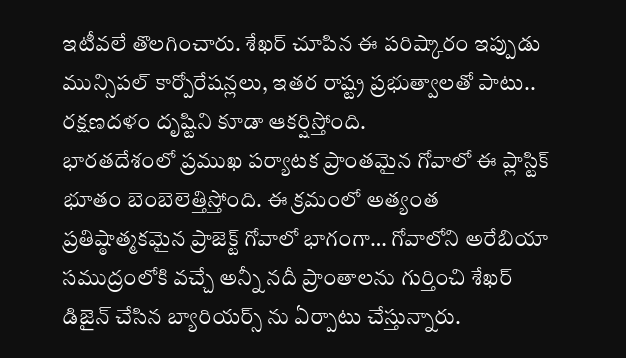ఇటీవలే తొలగించారు. శేఖర్ చూపిన ఈ పరిష్కారం ఇప్పుడు మున్సిపల్ కార్పోరేషన్లలు, ఇతర రాష్ట్ర ప్రభుత్వాలతో పాటు.. రక్షణదళం దృష్టిని కూడా ఆకర్షిస్తోంది.
భారతదేశంలో ప్రముఖ పర్యాటక ప్రాంతమైన గోవాలో ఈ ప్లాస్టిక్ భూతం బెంబెలెత్తిస్తోంది. ఈ క్రమంలో అత్యంత ప్రతిష్ఠాత్మకమైన ప్రాజెక్ట్ గోవాలో భాగంగా… గోవాలోని అరేబియా సముద్రంలోకి వచ్చే అన్నీ నదీ ప్రాంతాలను గుర్తించి శేఖర్ డిజైన్ చేసిన బ్యారియర్స్ ను ఏర్పాటు చేస్తున్నారు.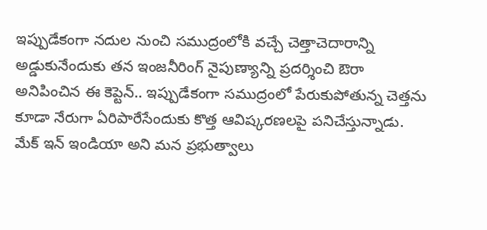ఇప్పుడేకంగా నదుల నుంచి సముద్రంలోకి వచ్చే చెత్తాచెదారాన్ని అడ్డుకునేందుకు తన ఇంజనీరింగ్ నైపుణ్యాన్ని ప్రదర్శించి ఔరా అనిపించిన ఈ కెప్టెన్.. ఇప్పుడేకంగా సముద్రంలో పేరుకుపోతున్న చెత్తను కూడా నేరుగా ఏరిపారేసేందుకు కొత్త ఆవిష్కరణలపై పనిచేస్తున్నాడు.
మేక్ ఇన్ ఇండియా అని మన ప్రభుత్వాలు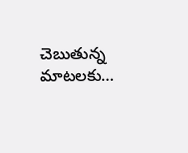చెబుతున్న మాటలకు…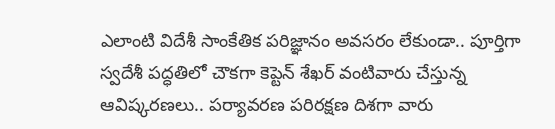ఎలాంటి విదేశీ సాంకేతిక పరిజ్ఞానం అవసరం లేకుండా.. పూర్తిగా స్వదేశీ పద్ధతిలో చౌకగా కెప్టెన్ శేఖర్ వంటివారు చేస్తున్న ఆవిష్కరణలు.. పర్యావరణ పరిరక్షణ దిశగా వారు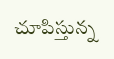చూపిస్తున్న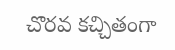చొరవ కచ్చితంగా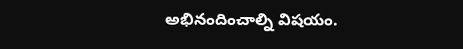అభినందించాల్ని విషయం.